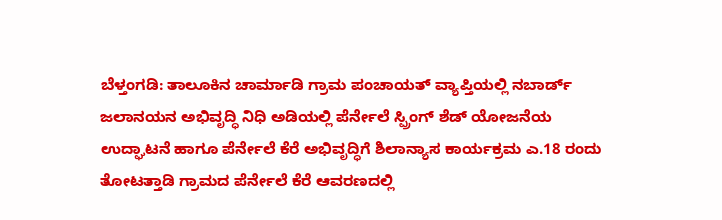ಬೆಳ್ತಂಗಡಿ: ತಾಲೂಕಿನ ಚಾರ್ಮಾಡಿ ಗ್ರಾಮ ಪಂಚಾಯತ್ ವ್ಯಾಪ್ತಿಯಲ್ಲಿ ನಬಾರ್ಡ್ ಜಲಾನಯನ ಅಭಿವೃದ್ಧಿ ನಿಧಿ ಅಡಿಯಲ್ಲಿ ಪೆರ್ನೇಲೆ ಸ್ಪ್ರಿಂಗ್ ಶೆಡ್ ಯೋಜನೆಯ ಉದ್ಘಾಟನೆ ಹಾಗೂ ಪೆರ್ನೇಲೆ ಕೆರೆ ಅಭಿವೃದ್ಧಿಗೆ ಶಿಲಾನ್ಯಾಸ ಕಾರ್ಯಕ್ರಮ ಎ.18 ರಂದು ತೋಟತ್ತಾಡಿ ಗ್ರಾಮದ ಪೆರ್ನೇಲೆ ಕೆರೆ ಆವರಣದಲ್ಲಿ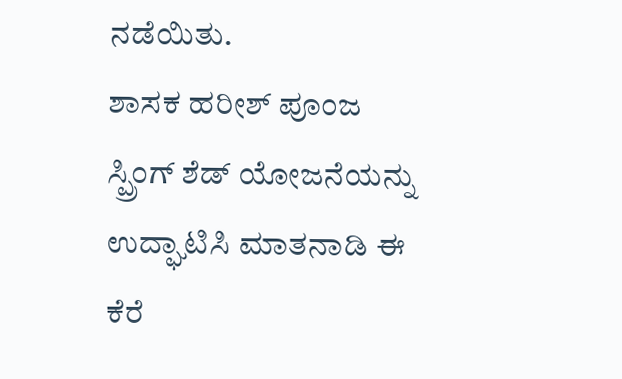ನಡೆಯಿತು.
ಶಾಸಕ ಹರೀಶ್ ಪೂಂಜ ಸ್ಪ್ರಿಂಗ್ ಶೆಡ್ ಯೋಜನೆಯನ್ನು ಉದ್ಘಾಟಿಸಿ ಮಾತನಾಡಿ ಈ ಕೆರೆ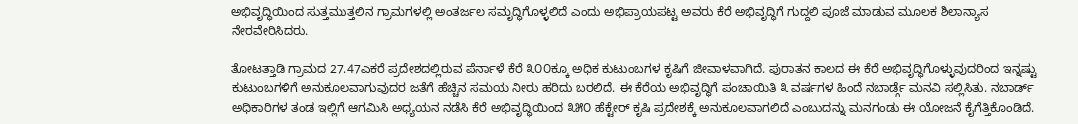ಅಭಿವೃದ್ಧಿಯಿಂದ ಸುತ್ತಮುತ್ತಲಿನ ಗ್ರಾಮಗಳಲ್ಲಿ ಅಂತರ್ಜಲ ಸಮೃದ್ಧಿಗೊಳ್ಳಲಿದೆ ಎಂದು ಅಭಿಪ್ರಾಯಪಟ್ಟ ಅವರು ಕೆರೆ ಅಭಿವೃದ್ಧಿಗೆ ಗುದ್ದಲಿ ಪೂಜೆ ಮಾಡುವ ಮೂಲಕ ಶಿಲಾನ್ಯಾಸ ನೇರವೇರಿಸಿದರು.

ತೋಟತ್ತಾಡಿ ಗ್ರಾಮದ 27.47ಎಕರೆ ಪ್ರದೇಶದಲ್ಲಿರುವ ಪೆರ್ನಾಳೆ ಕೆರೆ ೩೦೦ಕ್ಕೂ ಅಧಿಕ ಕುಟುಂಬಗಳ ಕೃಷಿಗೆ ಜೀವಾಳವಾಗಿದೆ. ಪುರಾತನ ಕಾಲದ ಈ ಕೆರೆ ಅಭಿವೃದ್ಧಿಗೊಳ್ಳುವುದರಿಂದ ಇನ್ನಷ್ಟು ಕುಟುಂಬಗಳಿಗೆ ಅನುಕೂಲವಾಗುವುದರ ಜತೆಗೆ ಹೆಚ್ಚಿನ ಸಮಯ ನೀರು ಹರಿದು ಬರಲಿದೆ. ಈ ಕೆರೆಯ ಅಭಿವೃದ್ಧಿಗೆ ಪಂಚಾಯಿತಿ ೩ ವರ್ಷಗಳ ಹಿಂದೆ ನಬಾರ್ಡ್ಗೆ ಮನವಿ ಸಲ್ಲಿಸಿತು. ನಬಾರ್ಡ್ ಅಧಿಕಾರಿಗಳ ತಂಡ ಇಲ್ಲಿಗೆ ಆಗಮಿಸಿ ಅಧ್ಯಯನ ನಡೆಸಿ ಕೆರೆ ಅಭಿವೃದ್ಧಿಯಿಂದ ೩೫೦ ಹೆಕ್ಟೇರ್ ಕೃಷಿ ಪ್ರದೇಶಕ್ಕೆ ಅನುಕೂಲವಾಗಲಿದೆ ಎಂಬುದನ್ನು ಮನಗಂಡು ಈ ಯೋಜನೆ ಕೈಗೆತ್ತಿಕೊಂಡಿದೆ.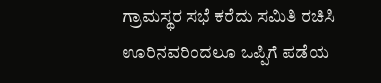ಗ್ರಾಮಸ್ಥರ ಸಭೆ ಕರೆದು ಸಮಿತಿ ರಚಿಸಿ ಊರಿನವರಿಂದಲೂ ಒಪ್ಪಿಗೆ ಪಡೆಯ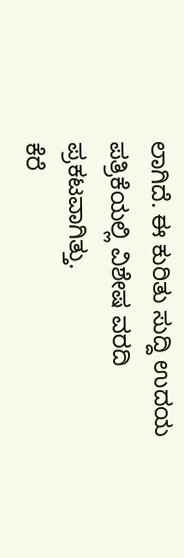ಲಾಗಿದೆ. ಈ ಕುರಿತು ಸುದ್ದಿ ಉದಯ ಪತ್ರಿಕೆಯಲ್ಲಿ ವಿಶೇಷ ವರದಿ ಪ್ರಕಟವಾಗಿತ್ತು.
ಕೆರೆ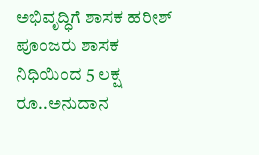ಅಭಿವೃದ್ಧಿಗೆ ಶಾಸಕ ಹರೀಶ್ ಪೂಂಜರು ಶಾಸಕ ನಿಧಿಯಿಂದ 5 ಲಕ್ಷ ರೂ..ಅನುದಾನ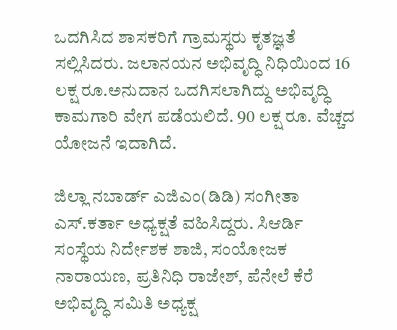ಒದಗಿಸಿದ ಶಾಸಕರಿಗೆ ಗ್ರಾಮಸ್ಥರು ಕೃತಜ್ಞತೆ ಸಲ್ಲಿಸಿದರು. ಜಲಾನಯನ ಅಭಿವೃದ್ಧಿ ನಿಧಿಯಿಂದ 16 ಲಕ್ಷ ರೂ.ಅನುದಾನ ಒದಗಿಸಲಾಗಿದ್ದು ಅಭಿವೃದ್ಧಿ ಕಾಮಗಾರಿ ವೇಗ ಪಡೆಯಲಿದೆ. 90 ಲಕ್ಷ ರೂ. ವೆಚ್ಚದ ಯೋಜನೆ ಇದಾಗಿದೆ.

ಜಿಲ್ಲಾ ನಬಾರ್ಡ್ ಎಜಿಎಂ(ಡಿಡಿ) ಸಂಗೀತಾ ಎಸ್.ಕರ್ತಾ ಅಧ್ಯಕ್ಷತೆ ವಹಿಸಿದ್ದರು. ಸಿಆರ್ಡಿ ಸಂಸ್ಥೆಯ ನಿರ್ದೇಶಕ ಶಾಜಿ, ಸಂಯೋಜಕ ನಾರಾಯಣ, ಪ್ರತಿನಿಧಿ ರಾಜೇಶ್, ಪೆನೇಲೆ ಕೆರೆ ಅಭಿವೃದ್ಧಿ ಸಮಿತಿ ಅಧ್ಯಕ್ಷ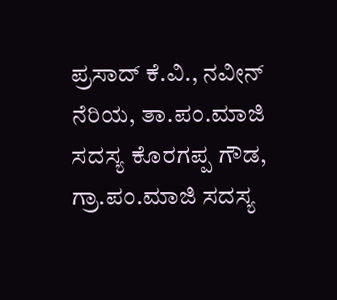ಪ್ರಸಾದ್ ಕೆ.ವಿ., ನವೀನ್ ನೆರಿಯ, ತಾ.ಪಂ.ಮಾಜಿ ಸದಸ್ಯ ಕೊರಗಪ್ಪ ಗೌಡ, ಗ್ರಾ.ಪಂ.ಮಾಜಿ ಸದಸ್ಯ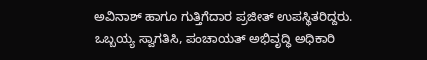ಅವಿನಾಶ್ ಹಾಗೂ ಗುತ್ತಿಗೆದಾರ ಪ್ರಜೀತ್ ಉಪಸ್ಥಿತರಿದ್ದರು. ಒಬ್ಬಯ್ಯ ಸ್ವಾಗತಿಸಿ, ಪಂಚಾಯತ್ ಅಭಿವೃದ್ಧಿ ಅಧಿಕಾರಿ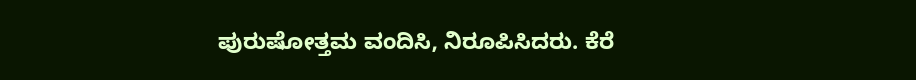ಪುರುಷೋತ್ತಮ ವಂದಿಸಿ, ನಿರೂಪಿಸಿದರು. ಕೆರೆ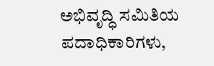ಅಭಿವೃದ್ಧಿ ಸಮಿತಿಯ ಪದಾಧಿಕಾರಿಗಳು,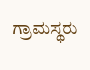ಗ್ರಾಮಸ್ಥರು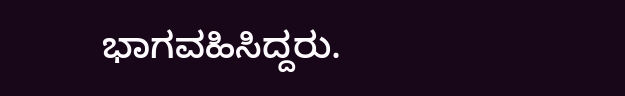ಭಾಗವಹಿಸಿದ್ದರು.